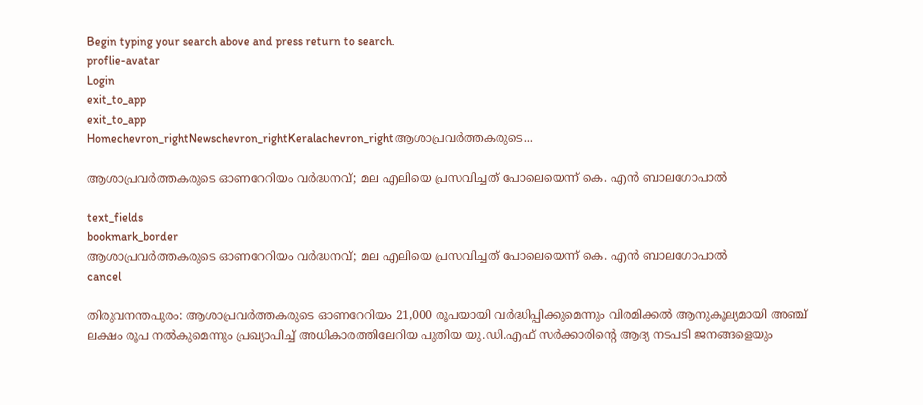Begin typing your search above and press return to search.
proflie-avatar
Login
exit_to_app
exit_to_app
Homechevron_rightNewschevron_rightKeralachevron_rightആശാപ്രവർത്തകരുടെ...

ആശാപ്രവർത്തകരുടെ ഓണറേറിയം വർദ്ധനവ്; മല എലിയെ പ്രസവിച്ചത് പോലെയെന്ന് കെ. എൻ ബാലഗോപാൽ

text_fields
bookmark_border
ആശാപ്രവർത്തകരുടെ ഓണറേറിയം വർദ്ധനവ്; മല എലിയെ പ്രസവിച്ചത് പോലെയെന്ന് കെ. എൻ ബാലഗോപാൽ
cancel

തിരുവനന്തപുരം: ആശാപ്രവർത്തകരുടെ ഓണറേറിയം 21,000 രൂപയായി വർദ്ധിപ്പിക്കുമെന്നും വിരമിക്കൽ ആനുകൂല്യമായി അഞ്ച് ലക്ഷം രൂപ നൽകുമെന്നും പ്രഖ്യാപിച്ച് അധികാരത്തിലേറിയ പുതിയ യു.ഡി.എഫ് സർക്കാരിന്റെ ആദ്യ നടപടി ജനങ്ങളെയും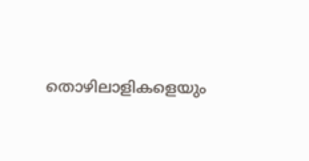തൊഴിലാളികളെയും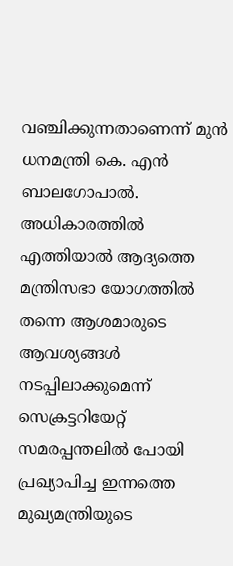വഞ്ചിക്കുന്നതാണെന്ന് മുൻ ധനമന്ത്രി കെ. എൻ ബാലഗോപാൽ. അധികാരത്തിൽ എത്തിയാൽ ആദ്യത്തെ മന്ത്രിസഭാ യോഗത്തിൽ തന്നെ ആശമാരുടെ ആവശ്യങ്ങൾ നടപ്പിലാക്കുമെന്ന് സെക്രട്ടറിയേറ്റ് സമരപ്പന്തലിൽ പോയി പ്രഖ്യാപിച്ച ഇന്നത്തെ മുഖ്യമന്ത്രിയുടെ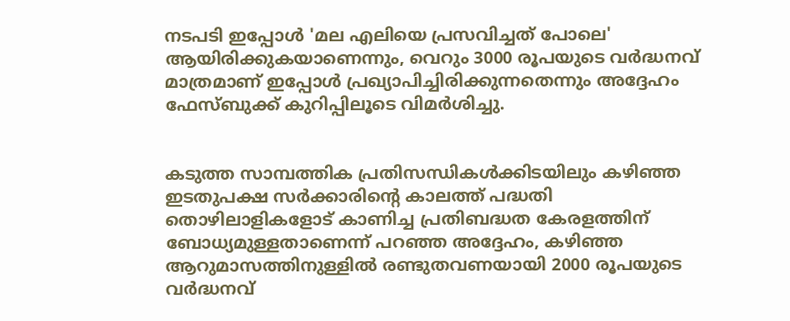നടപടി ഇപ്പോൾ 'മല എലിയെ പ്രസവിച്ചത് പോലെ' ആയിരിക്കുകയാണെന്നും, വെറും 3000 രൂപയുടെ വർദ്ധനവ് മാത്രമാണ് ഇപ്പോൾ പ്രഖ്യാപിച്ചിരിക്കുന്നതെന്നും അദ്ദേഹം ഫേസ്ബുക്ക് കുറിപ്പിലൂടെ വിമർശിച്ചു.


കടുത്ത സാമ്പത്തിക പ്രതിസന്ധികൾക്കിടയിലും കഴിഞ്ഞ ഇടതുപക്ഷ സർക്കാരിന്റെ കാലത്ത് പദ്ധതി തൊഴിലാളികളോട് കാണിച്ച പ്രതിബദ്ധത കേരളത്തിന് ബോധ്യമുള്ളതാണെന്ന് പറഞ്ഞ അദ്ദേഹം, കഴിഞ്ഞ ആറുമാസത്തിനുള്ളിൽ രണ്ടുതവണയായി 2000 രൂപയുടെ വർദ്ധനവ്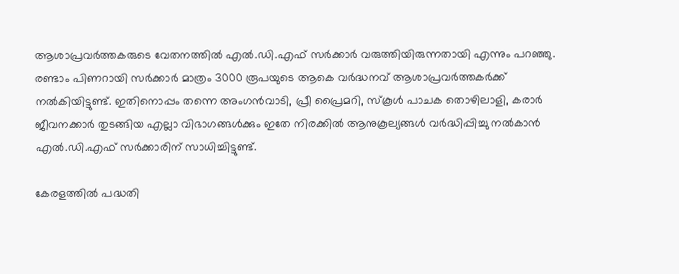ആശാപ്രവർത്തകരുടെ വേതനത്തിൽ എൽ.ഡി.എഫ് സർക്കാർ വരുത്തിയിരുന്നതായി എന്നും പറഞ്ഞു. രണ്ടാം പിണറായി സർക്കാർ മാത്രം 3000 രൂപയുടെ ആകെ വർദ്ധനവ് ആശാപ്രവർത്തകർക്ക് നൽകിയിട്ടുണ്ട്. ഇതിനൊപ്പം തന്നെ അംഗൻവാടി, പ്രീ പ്രൈമറി, സ്കൂൾ പാചക തൊഴിലാളി, കരാർ ജീവനക്കാർ തുടങ്ങിയ എല്ലാ വിഭാഗങ്ങൾക്കും ഇതേ നിരക്കിൽ ആനുകൂല്യങ്ങൾ വർദ്ധിപ്പിച്ചു നൽകാൻ എൽ.ഡി.എഫ് സർക്കാരിന് സാധിച്ചിട്ടുണ്ട്.

കേരളത്തിൽ പദ്ധതി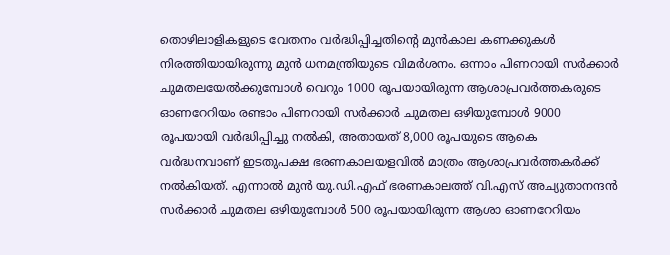തൊഴിലാളികളുടെ വേതനം വർദ്ധിപ്പിച്ചതിന്റെ മുൻകാല കണക്കുകൾ നിരത്തിയായിരുന്നു മുൻ ധനമന്ത്രിയുടെ വിമർശനം. ഒന്നാം പിണറായി സർക്കാർ ചുമതലയേൽക്കുമ്പോൾ വെറും 1000 രൂപയായിരുന്ന ആശാപ്രവർത്തകരുടെ ഓണറേറിയം രണ്ടാം പിണറായി സർക്കാർ ചുമതല ഒഴിയുമ്പോൾ 9000 രൂപയായി വർദ്ധിപ്പിച്ചു നൽകി, അതായത് 8,000 രൂപയുടെ ആകെ വർദ്ധനവാണ് ഇടതുപക്ഷ ഭരണകാലയളവിൽ മാത്രം ആശാപ്രവർത്തകർക്ക് നൽകിയത്. എന്നാൽ മുൻ യു.ഡി.എഫ് ഭരണകാലത്ത് വി.എസ് അച്യുതാനന്ദൻ സർക്കാർ ചുമതല ഒഴിയുമ്പോൾ 500 രൂപയായിരുന്ന ആശാ ഓണറേറിയം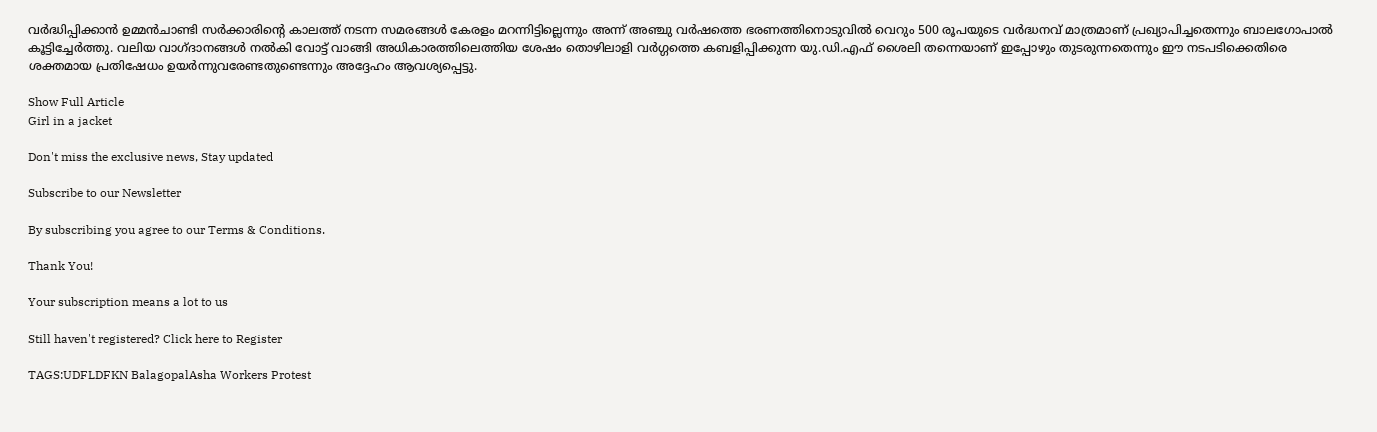വർദ്ധിപ്പിക്കാൻ ഉമ്മൻചാണ്ടി സർക്കാരിന്റെ കാലത്ത് നടന്ന സമരങ്ങൾ കേരളം മറന്നിട്ടില്ലെന്നും അന്ന് അഞ്ചു വർഷത്തെ ഭരണത്തിനൊടുവിൽ വെറും 500 രൂപയുടെ വർദ്ധനവ് മാത്രമാണ് പ്രഖ്യാപിച്ചതെന്നും ബാലഗോപാൽ കൂട്ടിച്ചേർത്തു. വലിയ വാഗ്ദാനങ്ങൾ നൽകി വോട്ട് വാങ്ങി അധികാരത്തിലെത്തിയ ശേഷം തൊഴിലാളി വർഗ്ഗത്തെ കബളിപ്പിക്കുന്ന യു.ഡി.എഫ് ശൈലി തന്നെയാണ് ഇപ്പോഴും തുടരുന്നതെന്നും ഈ നടപടിക്കെതിരെ ശക്തമായ പ്രതിഷേധം ഉയർന്നുവരേണ്ടതുണ്ടെന്നും അദ്ദേഹം ആവശ്യപ്പെട്ടു.

Show Full Article
Girl in a jacket

Don't miss the exclusive news, Stay updated

Subscribe to our Newsletter

By subscribing you agree to our Terms & Conditions.

Thank You!

Your subscription means a lot to us

Still haven't registered? Click here to Register

TAGS:UDFLDFKN BalagopalAsha Workers Protest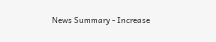News Summary - Increase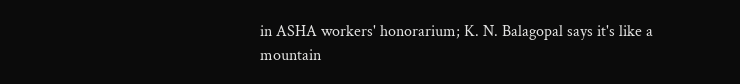in ASHA workers' honorarium; K. N. Balagopal says it's like a mountain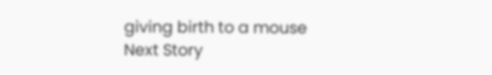giving birth to a mouse
Next Story